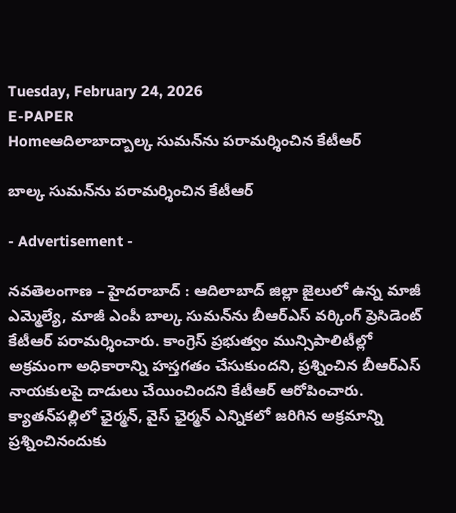Tuesday, February 24, 2026
E-PAPER
Homeఆదిలాబాద్బాల్క సుమన్‌ను పరామర్శించిన కేటీఆర్

బాల్క సుమన్‌ను పరామర్శించిన కేటీఆర్

- Advertisement -

నవతెలంగాణ – హైదరాబాద్ : ఆదిలాబాద్ జిల్లా జైలులో ఉన్న మాజీ ఎమ్మెల్యే, మాజీ ఎంపీ బాల్క సుమన్‌ను బీఆర్‌ఎస్‌ వర్కింగ్‌ ప్రెసిడెంట్‌ కేటీఆర్‌ పరామర్శించారు. కాంగ్రెస్ ప్రభుత్వం మున్సిపాలిటీల్లో అక్రమంగా అధికారాన్ని హస్తగతం చేసుకుందని, ప్రశ్నించిన బీఆర్‌ఎస్‌ నాయకులపై దాడులు చేయించిందని కేటీఆర్‌ ఆరోపించారు. క్యాతన్‌పల్లిలో ఛైర్మన్‌, వైస్‌ ఛైర్మన్‌ ఎన్నికలో జరిగిన అక్రమాన్ని ప్రశ్నించినందుకు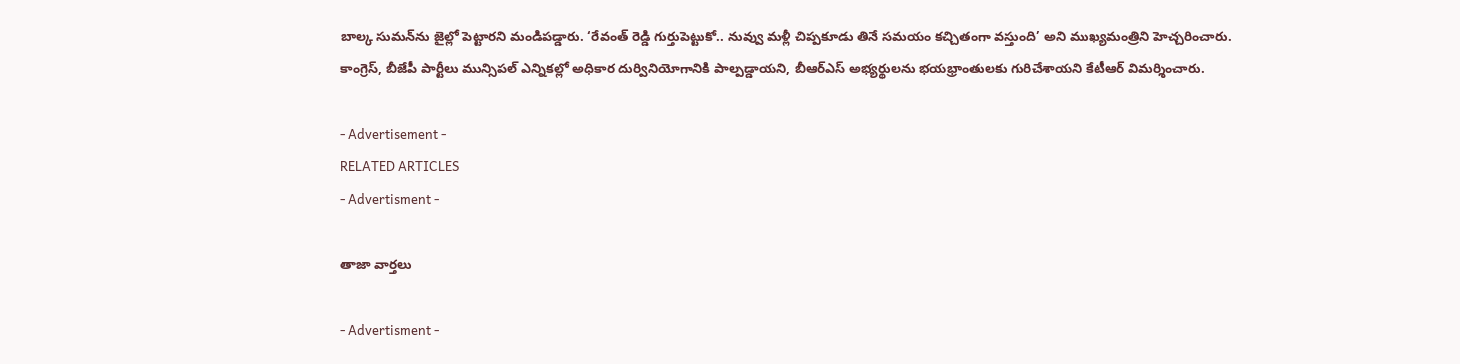బాల్క సుమన్‌ను జైల్లో పెట్టారని మండిపడ్డారు. ‘రేవంత్‌ రెడ్డి గుర్తుపెట్టుకో.. నువ్వు మళ్లీ చిప్పకూడు తినే సమయం కచ్చితంగా వస్తుంది’ అని ముఖ్యమంత్రిని హెచ్చరించారు. కాంగ్రెస్, బీజేపీ పార్టీలు మున్సిపల్ ఎన్నికల్లో అధికార దుర్వినియోగానికి పాల్పడ్డాయని, బీఆర్ఎస్ అభ్యర్థులను భయభ్రాంతులకు గురిచేశాయని కేటీఆర్ విమర్శించారు.

- Advertisement -
RELATED ARTICLES
- Advertisment -

తాజా వార్తలు

- Advertisment -